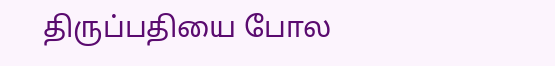திருப்பதியை போல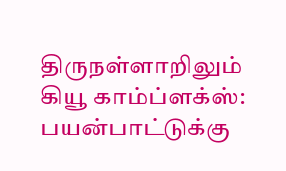திருநள்ளாறிலும் கியூ காம்ப்ளக்ஸ்: பயன்பாட்டுக்கு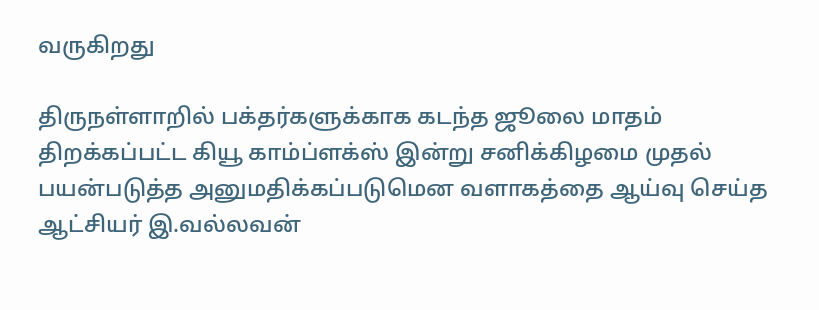வருகிறது

திருநள்ளாறில் பக்தர்களுக்காக கடந்த ஜூலை மாதம் திறக்கப்பட்ட கியூ காம்ப்ளக்ஸ் இன்று சனிக்கிழமை முதல் பயன்படுத்த அனுமதிக்கப்படுமென வளாகத்தை ஆய்வு செய்த ஆட்சியர் இ.வல்லவன்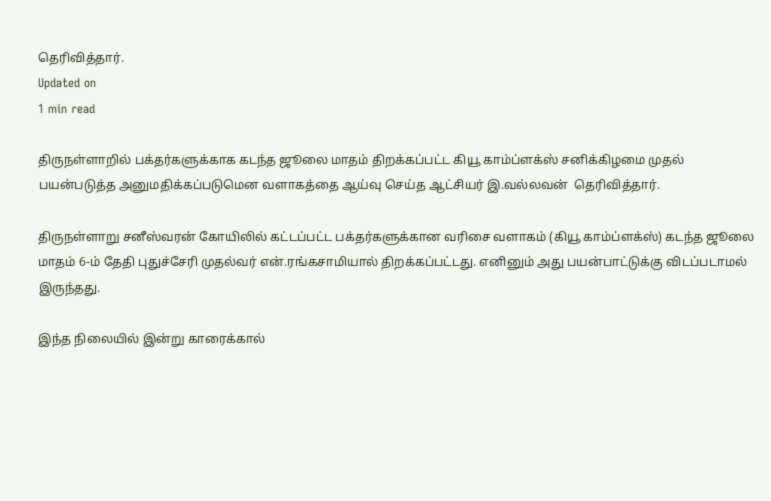தெரிவித்தார்.
Updated on
1 min read

திருநள்ளாறில் பக்தர்களுக்காக கடந்த ஜூலை மாதம் திறக்கப்பட்ட கியூ காம்ப்ளக்ஸ் சனிக்கிழமை முதல் பயன்படுத்த அனுமதிக்கப்படுமென வளாகத்தை ஆய்வு செய்த ஆட்சியர் இ.வல்லவன்  தெரிவித்தார்.

திருநள்ளாறு சனீஸ்வரன் கோயிலில் கட்டப்பட்ட பக்தர்களுக்கான வரிசை வளாகம் (கியூ காம்ப்ளக்ஸ்) கடந்த ஜூலை மாதம் 6-ம் தேதி புதுச்சேரி முதல்வர் என்.ரங்கசாமியால் திறக்கப்பட்டது. எனினும் அது பயன்பாட்டுக்கு விடப்படாமல் இருந்தது.

இந்த நிலையில் இன்று காரைக்கால்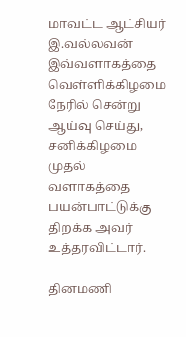மாவட்ட ஆட்சியர் இ.வல்லவன் இவ்வளாகத்தை வெள்ளிக்கிழமை நேரில் சென்று ஆய்வு செய்து, சனிக்கிழமை முதல் வளாகத்தை பயன்பாட்டுக்கு திறக்க அவர் உத்தரவிட்டார்.

தினமணி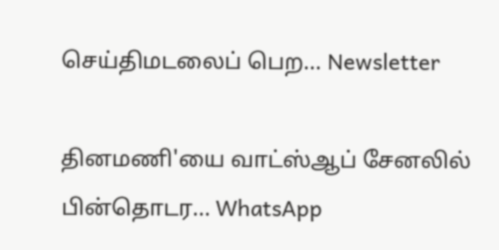செய்திமடலைப் பெற... Newsletter

தினமணி'யை வாட்ஸ்ஆப் சேனலில் பின்தொடர... WhatsApp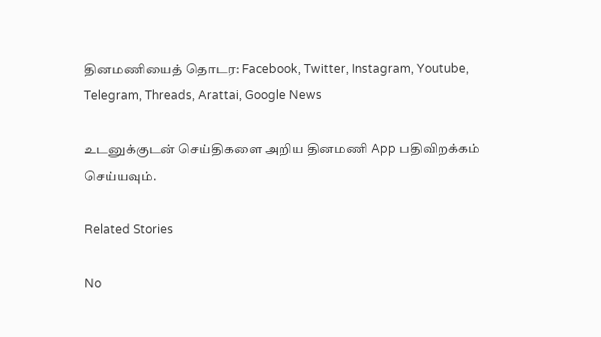தினமணியைத் தொடர: Facebook, Twitter, Instagram, Youtube, Telegram, Threads, Arattai, Google News

உடனுக்குடன் செய்திகளை அறிய தினமணி App பதிவிறக்கம் செய்யவும்.

Related Stories

No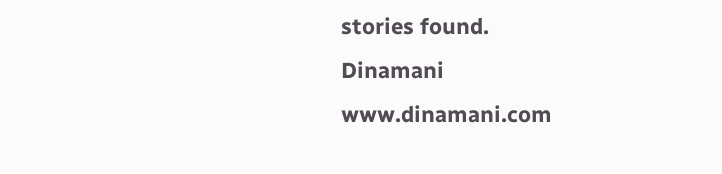stories found.
Dinamani
www.dinamani.com